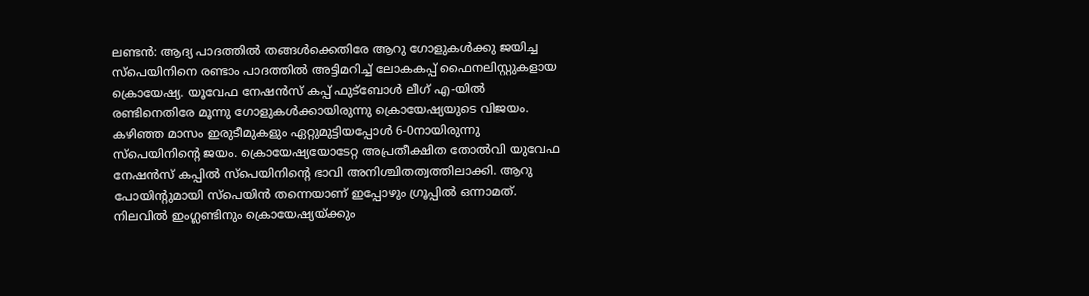ലണ്ടൻ: ആദ്യ പാദത്തിൽ തങ്ങൾക്കെതിരേ ആറു ഗോളുകൾക്കു ജയിച്ച സ്പെയിനിനെ രണ്ടാം പാദത്തിൽ അട്ടിമറിച്ച് ലോകകപ്പ് ഫൈനലിസ്റ്റുകളായ ക്രൊയേഷ്യ. യൂവേഫ നേഷൻസ് കപ്പ് ഫുട്ബോൾ ലീഗ് എ-യിൽ രണ്ടിനെതിരേ മൂന്നു ഗോളുകൾക്കായിരുന്നു ക്രൊയേഷ്യയുടെ വിജയം. കഴിഞ്ഞ മാസം ഇരുടീമുകളും ഏറ്റുമുട്ടിയപ്പോൾ 6-0നായിരുന്നു സ്പെയിനിന്റെ ജയം. ക്രൊയേഷ്യയോടേറ്റ അപ്രതീക്ഷിത തോൽവി യുവേഫ നേഷൻസ് കപ്പിൽ സ്പെയിനിന്റെ ഭാവി അനിശ്ചിതത്വത്തിലാക്കി. ആറു പോയിന്റുമായി സ്പെയിൻ തന്നെയാണ് ഇപ്പോഴും ഗ്രൂപ്പിൽ ഒന്നാമത്. നിലവിൽ ഇംഗ്ലണ്ടിനും ക്രൊയേഷ്യയ്ക്കും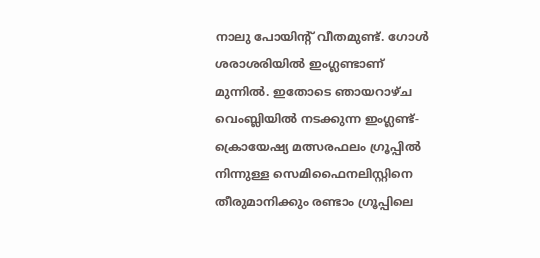നാലു പോയിന്റ് വീതമുണ്ട്. ഗോൾ ശരാശരിയിൽ ഇംഗ്ലണ്ടാണ് മുന്നിൽ. ഇതോടെ ഞായറാഴ്ച വെംബ്ലിയിൽ നടക്കുന്ന ഇംഗ്ലണ്ട്-ക്രൊയേഷ്യ മത്സരഫലം ഗ്രൂപ്പിൽ നിന്നുള്ള സെമിഫൈനലിസ്റ്റിനെ തീരുമാനിക്കും രണ്ടാം ഗ്രൂപ്പിലെ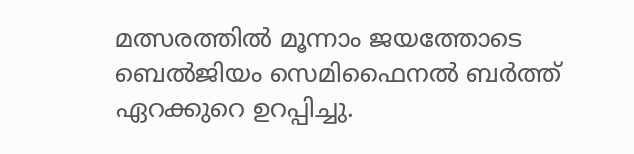മത്സരത്തിൽ മൂന്നാം ജയത്തോടെ ബെൽജിയം സെമിഫൈനൽ ബർത്ത് ഏറക്കുറെ ഉറപ്പിച്ചു.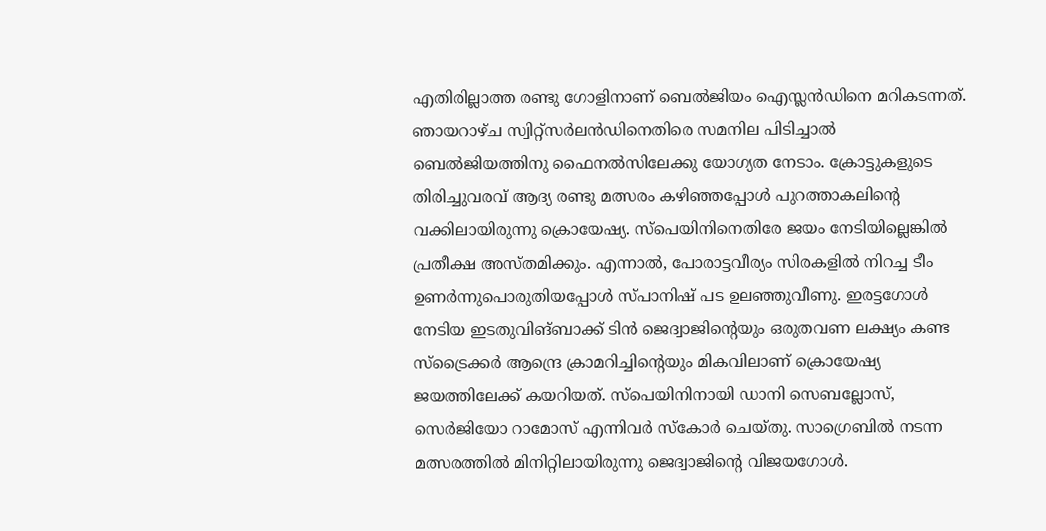എതിരില്ലാത്ത രണ്ടു ഗോളിനാണ് ബെൽജിയം ഐസ്ലൻഡിനെ മറികടന്നത്. ഞായറാഴ്ച സ്വിറ്റ്സർലൻഡിനെതിരെ സമനില പിടിച്ചാൽ ബെൽജിയത്തിനു ഫൈനൽസിലേക്കു യോഗ്യത നേടാം. ക്രോട്ടുകളുടെ തിരിച്ചുവരവ് ആദ്യ രണ്ടു മത്സരം കഴിഞ്ഞപ്പോൾ പുറത്താകലിന്റെ വക്കിലായിരുന്നു ക്രൊയേഷ്യ. സ്പെയിനിനെതിരേ ജയം നേടിയില്ലെങ്കിൽ പ്രതീക്ഷ അസ്തമിക്കും. എന്നാൽ, പോരാട്ടവീര്യം സിരകളിൽ നിറച്ച ടീം ഉണർന്നുപൊരുതിയപ്പോൾ സ്പാനിഷ് പട ഉലഞ്ഞുവീണു. ഇരട്ടഗോൾ നേടിയ ഇടതുവിങ്ബാക്ക് ടിൻ ജെദ്വാജിന്റെയും ഒരുതവണ ലക്ഷ്യം കണ്ട സ്ട്രൈക്കർ ആന്ദ്രെ ക്രാമറിച്ചിന്റെയും മികവിലാണ് ക്രൊയേഷ്യ ജയത്തിലേക്ക് കയറിയത്. സ്പെയിനിനായി ഡാനി സെബല്ലോസ്, സെർജിയോ റാമോസ് എന്നിവർ സ്കോർ ചെയ്തു. സാഗ്രെബിൽ നടന്ന മത്സരത്തിൽ മിനിറ്റിലായിരുന്നു ജെദ്വാജിന്റെ വിജയഗോൾ.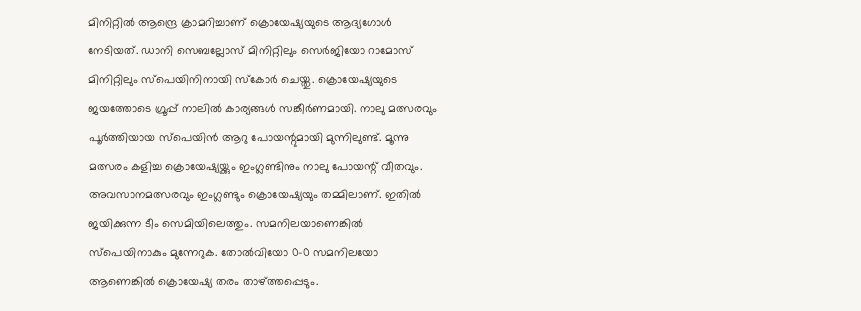മിനിറ്റിൽ ആന്ദ്രെ ക്രാമറിച്ചാണ് ക്രൊയേഷ്യയുടെ ആദ്യഗോൾ നേടിയത്. ഡാനി സെബല്ലോസ് മിനിറ്റിലും സെർജിയോ റാമോസ് മിനിറ്റിലും സ്പെയിനിനായി സ്കോർ ചെയ്തു. ക്രൊയേഷ്യയുടെ ജയത്തോടെ ഗ്രൂപ്പ് നാലിൽ കാര്യങ്ങൾ സങ്കീർണമായി. നാലു മത്സരവും പൂർത്തിയായ സ്പെയിൻ ആറു പോയന്റുമായി മുന്നിലുണ്ട്. മൂന്നു മത്സരം കളിച്ച ക്രൊയേഷ്യയ്ക്കും ഇംഗ്ലണ്ടിനും നാലു പോയന്റ് വീതവും. അവസാനമത്സരവും ഇംഗ്ലണ്ടും ക്രൊയേഷ്യയും തമ്മിലാണ്. ഇതിൽ ജയിക്കുന്ന ടീം സെമിയിലെത്തും. സമനിലയാണെങ്കിൽ സ്പെയിനാകും മുന്നേറുക. തോൽവിയോ 0-0 സമനിലയോ ആണെങ്കിൽ ക്രൊയേഷ്യ തരം താഴ്ത്തപ്പെടും.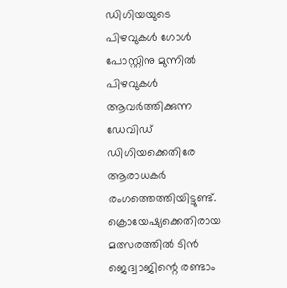ഡിഗിയയുടെ പിഴവുകൾ ഗോൾ പോസ്റ്റിനു മുന്നിൽ പിഴവുകൾ ആവർത്തിക്കുന്ന ഡേവിഡ് ഡിഗിയക്കെതിരേ ആരാധകർ രംഗത്തെത്തിയിട്ടുണ്ട്. ക്രൊയേഷ്യക്കെതിരായ മത്സരത്തിൽ ടിൻ ജെദ്വാജിന്റെ രണ്ടാം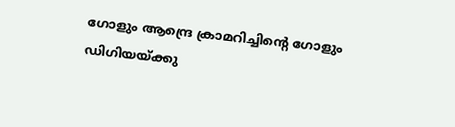ഗോളും ആന്ദ്രെ ക്രാമറിച്ചിന്റെ ഗോളും ഡിഗിയയ്ക്കു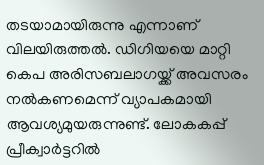തടയാമായിരുന്നു എന്നാണ് വിലയിരുത്തൽ. ഡിഗിയയെ മാറ്റി കെപ അരിസബലാഗയ്ക്ക് അവസരം നൽകണമെന്ന് വ്യാപകമായി ആവശ്യമുയരുന്നുണ്ട്. ലോകകപ്പ് പ്രീക്വാർട്ടറിൽ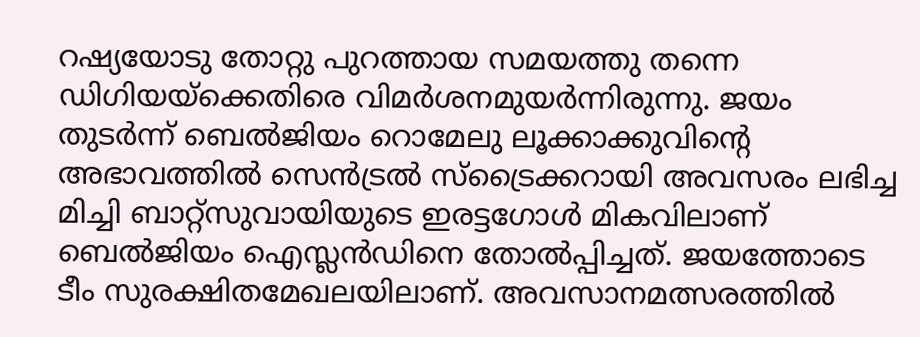റഷ്യയോടു തോറ്റു പുറത്തായ സമയത്തു തന്നെ ഡിഗിയയ്ക്കെതിരെ വിമർശനമുയർന്നിരുന്നു. ജയം തുടർന്ന് ബെൽജിയം റൊമേലു ലൂക്കാക്കുവിന്റെ അഭാവത്തിൽ സെൻട്രൽ സ്ട്രൈക്കറായി അവസരം ലഭിച്ച മിച്ചി ബാറ്റ്സുവായിയുടെ ഇരട്ടഗോൾ മികവിലാണ് ബെൽജിയം ഐസ്ലൻഡിനെ തോൽപ്പിച്ചത്. ജയത്തോടെ ടീം സുരക്ഷിതമേഖലയിലാണ്. അവസാനമത്സരത്തിൽ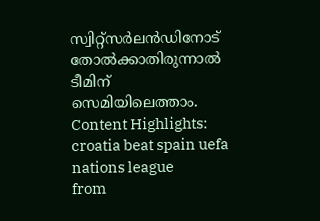സ്വിറ്റ്സർലൻഡിനോട് തോൽക്കാതിരുന്നാൽ ടീമിന് സെമിയിലെത്താം. Content Highlights: croatia beat spain uefa nations league
from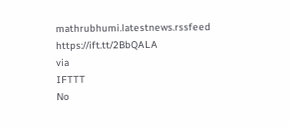mathrubhumi.latestnews.rssfeed https://ift.tt/2BbQALA
via
IFTTT
No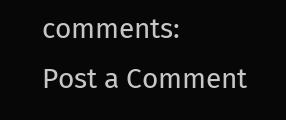comments:
Post a Comment